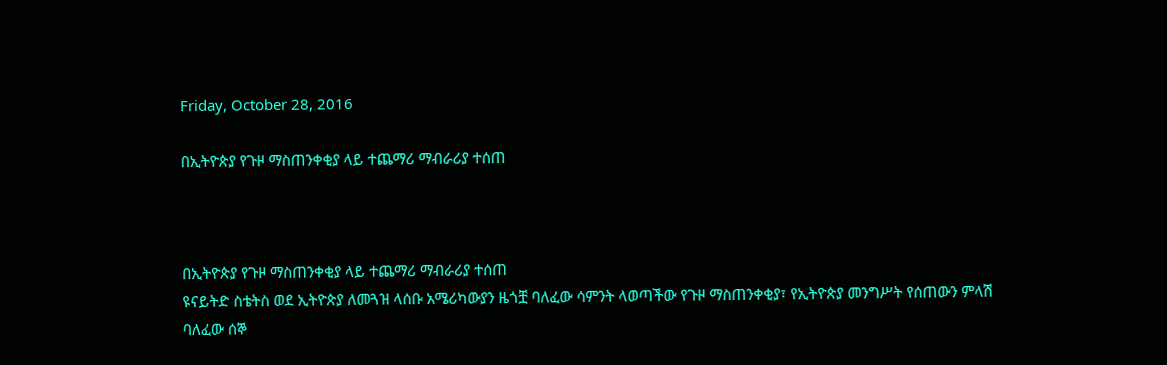Friday, October 28, 2016

በኢትዮጵያ የጉዞ ማስጠንቀቂያ ላይ ተጨማሪ ማብራሪያ ተሰጠ



በኢትዮጵያ የጉዞ ማስጠንቀቂያ ላይ ተጨማሪ ማብራሪያ ተሰጠ
ዩናይትድ ስቴትስ ወደ ኢትዮጵያ ለመጓዝ ላሰቡ አሜሪካውያን ዜጎቿ ባለፈው ሳምንት ላወጣችው የጉዞ ማስጠንቀቂያ፣ የኢትዮጵያ መንግሥት የሰጠውን ምላሽ ባለፈው ሰኞ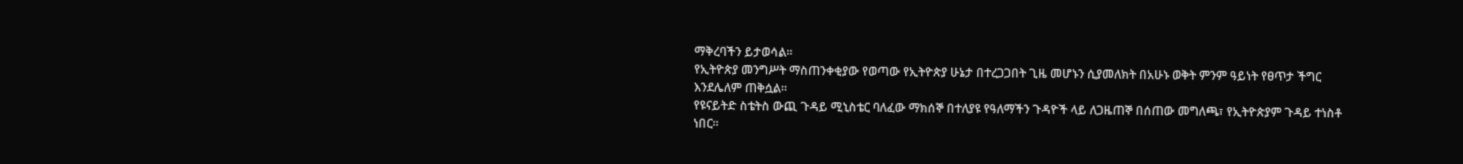ማቅረባችን ይታወሳል።
የኢትዮጵያ መንግሥት ማስጠንቀቂያው የወጣው የኢትዮጵያ ሁኔታ በተረጋጋበት ጊዜ መሆኑን ሲያመለክት በአሁኑ ወቅት ምንም ዓይነት የፀጥታ ችግር እንደሌለም ጠቅሷል።
የዩናይትድ ስቴትስ ውጪ ጉዳይ ሚኒስቴር ባለፈው ማክሰኞ በተለያዩ የዓለማችን ጉዳዮች ላይ ለጋዜጠኞ በሰጠው መግለጫ፣ የኢትዮጵያም ጉዳይ ተነስቶ ነበር።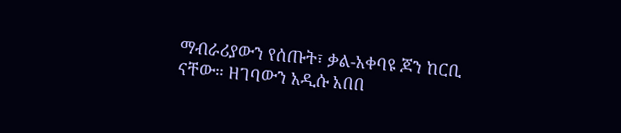ማብራሪያውን የሰጡት፣ ቃል-አቀባዩ ጆን ከርቢ ናቸው። ዘገባውን አዲሱ አበበ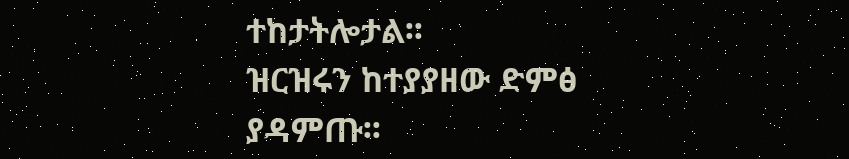ተከታትሎታል፡፡
ዝርዝሩን ከተያያዘው ድምፅ ያዳምጡ፡፡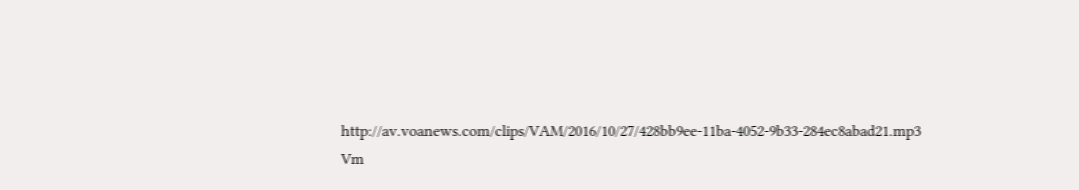http://av.voanews.com/clips/VAM/2016/10/27/428bb9ee-11ba-4052-9b33-284ec8abad21.mp3
Vm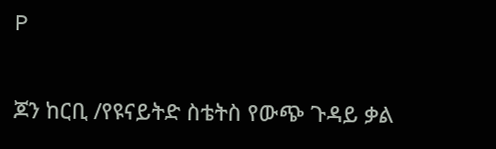P

ጆን ከርቢ /የዩናይትድ ስቴትስ የውጭ ጉዳይ ቃል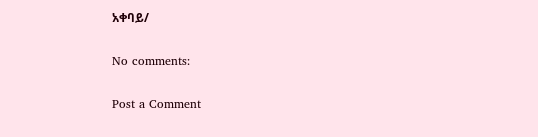አቀባይ/

No comments:

Post a Comment